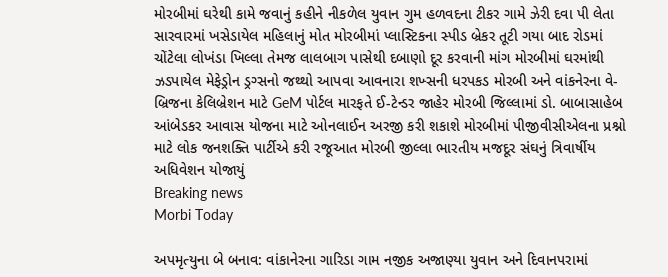મોરબીમાં ઘરેથી કામે જવાનું કહીને નીકળેલ યુવાન ગુમ હળવદના ટીકર ગામે ઝેરી દવા પી લેતા સારવારમાં ખસેડાયેલ મહિલાનું મોત મોરબીમાં પ્લાસ્ટિકના સ્પીડ બ્રેકર તૂટી ગયા બાદ રોડમાં ચોંટેલા લોખંડા ખિલ્લા તેમજ લાલબાગ પાસેથી દબાણો દૂર કરવાની માંગ મોરબીમાં ઘરમાંથી ઝડપાયેલ મેફેડ્રોન ડ્રગ્સનો જથ્થો આપવા આવનારા શખ્સની ધરપકડ મોરબી અને વાંકનેરના વે-બ્રિજના કેલિબ્રેશન માટે GeM પોર્ટલ મારફતે ઈ-ટેન્ડર જાહેર મોરબી જિલ્લામાં ડો. બાબાસાહેબ આંબેડકર આવાસ યોજના માટે ઓનલાઈન અરજી કરી શકાશે મોરબીમાં પીજીવીસીએલના પ્રશ્નો માટે લોક જનશક્તિ પાર્ટીએ કરી રજૂઆત મોરબી જીલ્લા ભારતીય મજદૂર સંઘનું ત્રિવાર્ષીય અધિવેશન યોજાયું
Breaking news
Morbi Today

અપમૃત્યુના બે બનાવ: વાંકાનેરના ગારિડા ગામ નજીક અજાણ્યા યુવાન અને દિવાનપરામાં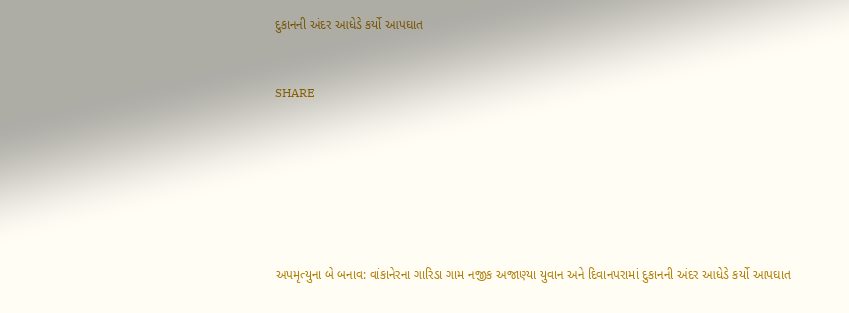દુકાનની અંદર આધેડે કર્યો આપઘાત


SHARE







અપમૃત્યુના બે બનાવ: વાંકાનેરના ગારિડા ગામ નજીક અજાણ્યા યુવાન અને દિવાનપરામાં દુકાનની અંદર આધેડે કર્યો આપઘાત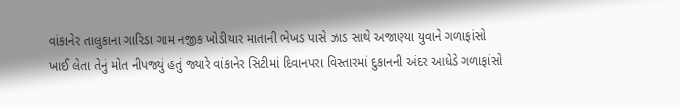વાંકાનેર તાલુકાના ગારિડા ગામ નજીક ખોડીયાર માતાની ભેખડ પાસે ઝાડ સાથે અજાણ્યા યુવાને ગળાફાંસો ખાઈ લેતા તેનું મોત નીપજ્યું હતું જ્યારે વાંકાનેર સિટીમાં દિવાનપરા વિસ્તારમાં દુકાનની અંદર આધેડે ગળાફાંસો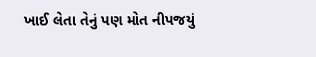ખાઈ લેતા તેનું પણ મોત નીપજયું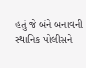હતું જે બંને બનાવની સ્થાનિક પોલીસને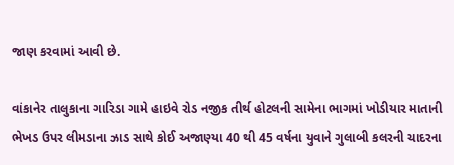જાણ કરવામાં આવી છે.

વાંકાનેર તાલુકાના ગારિડા ગામે હાઇવે રોડ નજીક તીર્થ હોટલની સામેના ભાગમાં ખોડીયાર માતાની ભેખડ ઉપર લીમડાના ઝાડ સાથે કોઈ અજાણ્યા 40 થી 45 વર્ષના યુવાને ગુલાબી કલરની ચાદરના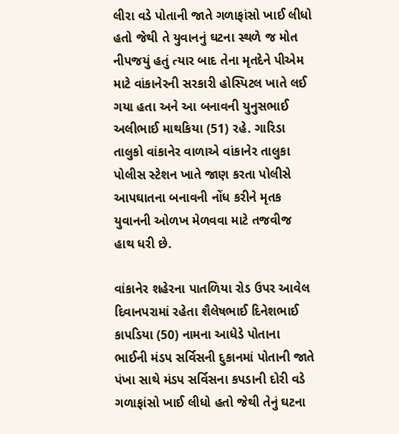લીરા વડે પોતાની જાતે ગળાફાંસો ખાઈ લીધો હતો જેથી તે યુવાનનું ઘટના સ્થળે જ મોત નીપજયું હતું ત્યાર બાદ તેના મૃતદેને પીએમ માટે વાંકાનેરની સરકારી હોસ્પિટલ ખાતે લઈ ગયા હતા અને આ બનાવની યુનુસભાઈ અલીભાઈ માથકિયા (51) રહે. ગારિડા તાલુકો વાંકાનેર વાળાએ વાંકાનેર તાલુકા પોલીસ સ્ટેશન ખાતે જાણ કરતા પોલીસે આપઘાતના બનાવની નોંધ કરીને મૃતક યુવાનની ઓળખ મેળવવા માટે તજવીજ હાથ ધરી છે.

વાંકાનેર શહેરના પાતળિયા રોડ ઉપર આવેલ દિવાનપરામાં રહેતા શૈલેષભાઈ દિનેશભાઈ કાપડિયા (50) નામના આધેડે પોતાના ભાઈની મંડપ સર્વિસની દુકાનમાં પોતાની જાતે પંખા સાથે મંડપ સર્વિસના કપડાની દોરી વડે ગળાફાંસો ખાઈ લીધો હતો જેથી તેનું ઘટના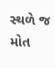સ્થળે જ મોત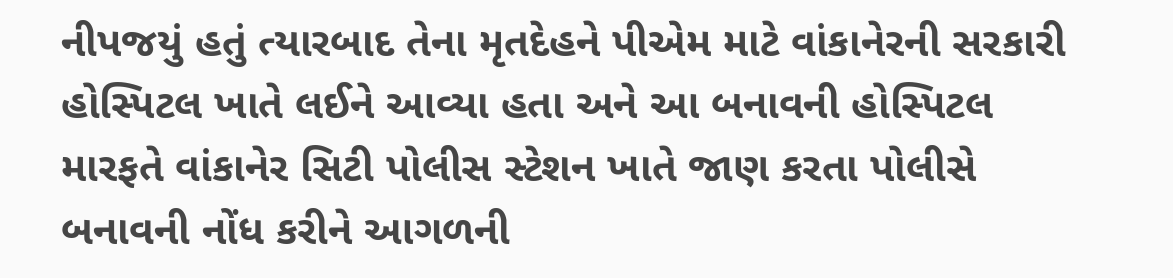નીપજયું હતું ત્યારબાદ તેના મૃતદેહને પીએમ માટે વાંકાનેરની સરકારી હોસ્પિટલ ખાતે લઈને આવ્યા હતા અને આ બનાવની હોસ્પિટલ મારફતે વાંકાનેર સિટી પોલીસ સ્ટેશન ખાતે જાણ કરતા પોલીસે બનાવની નોંધ કરીને આગળની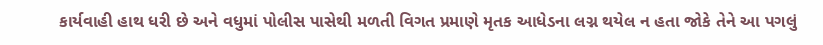કાર્યવાહી હાથ ધરી છે અને વધુમાં પોલીસ પાસેથી મળતી વિગત પ્રમાણે મૃતક આધેડના લગ્ન થયેલ ન હતા જોકે તેને આ પગલું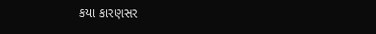કયા કારણસર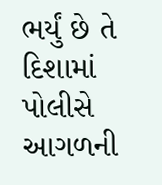ભર્યું છે તે દિશામાં પોલીસે આગળની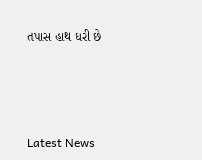તપાસ હાથ ધરી છે






Latest News